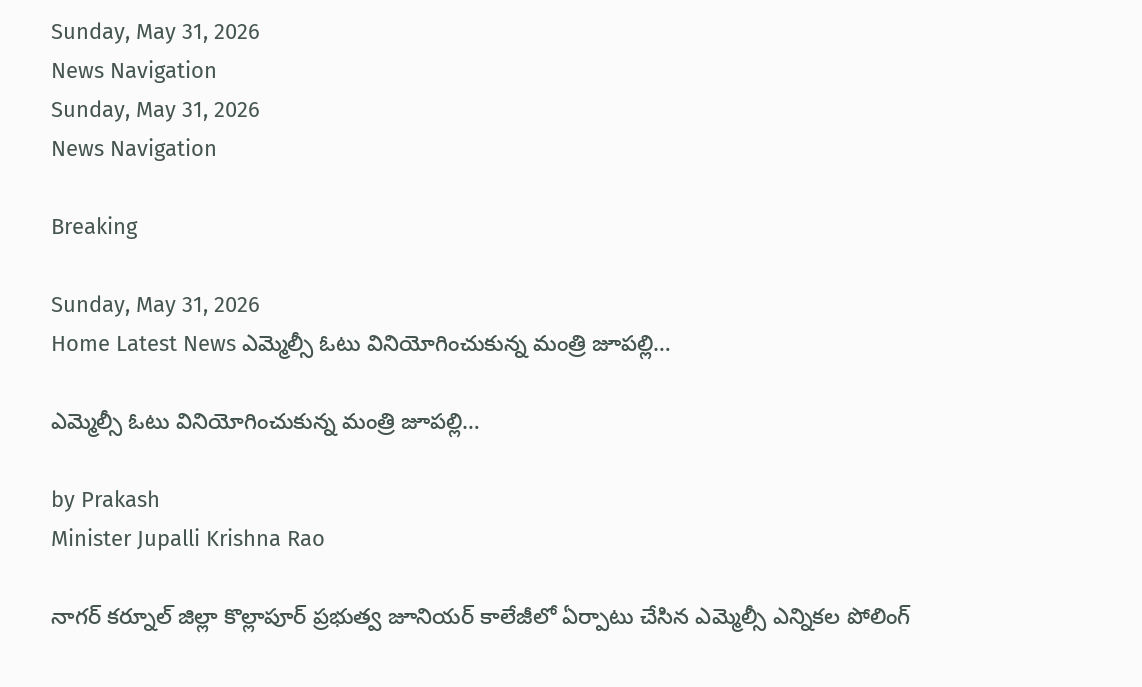Sunday, May 31, 2026
News Navigation
Sunday, May 31, 2026
News Navigation

Breaking

Sunday, May 31, 2026
Home Latest News ఎమ్మెల్సీ ఓటు వినియోగించుకున్న మంత్రి జూపల్లి…

ఎమ్మెల్సీ ఓటు వినియోగించుకున్న మంత్రి జూపల్లి…

by Prakash
Minister Jupalli Krishna Rao

నాగర్ కర్నూల్ జిల్లా కొల్లాపూర్ ప్రభుత్వ జూనియర్ కాలేజీలో ఏర్పాటు చేసిన ఎమ్మెల్సీ ఎన్నికల పోలింగ్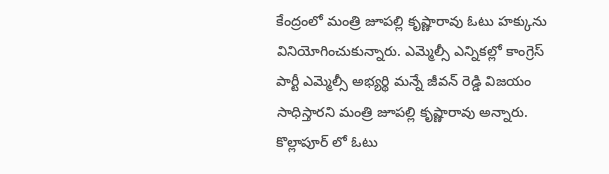కేంద్రంలో మంత్రి జూపల్లి కృష్ణారావు ఓటు హక్కును వినియోగించుకున్నారు. ఎమ్మెల్సీ ఎన్నికల్లో కాంగ్రెస్ పార్టీ ఎమ్మెల్సీ అభ్యర్థి మన్నే జీవన్ రెడ్డి విజయం సాధిస్తారని మంత్రి జూపల్లి కృష్ణారావు అన్నారు. కొల్లాపూర్ లో ఓటు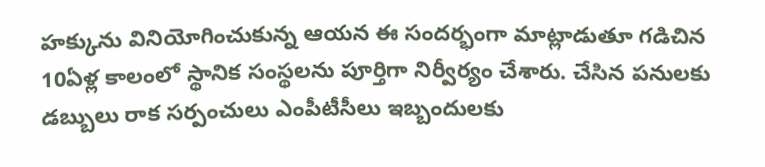హక్కును వినియోగించుకున్న ఆయన ఈ సందర్భంగా మాట్లాడుతూ గడిచిన 10ఏళ్ల కాలంలో స్థానిక సంస్థలను పూర్తిగా నిర్వీర్యం చేశారు. చేసిన పనులకు డబ్బులు రాక సర్పంచులు ఎంపీటీసీలు ఇబ్బందులకు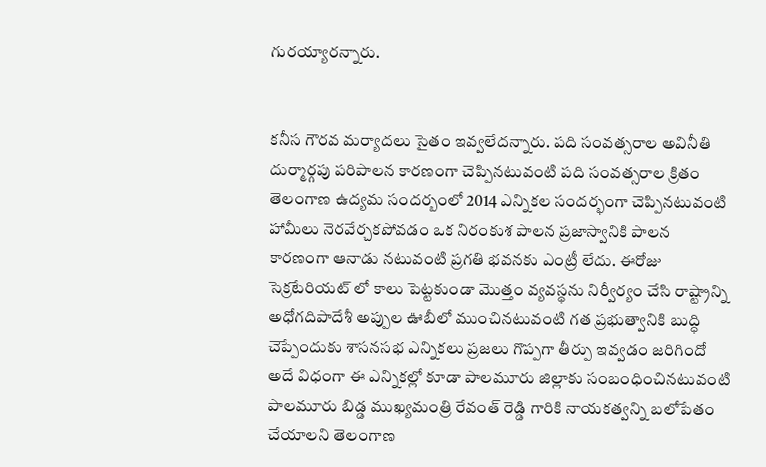గురయ్యారన్నారు.


కనీస గౌరవ మర్యాదలు సైతం ఇవ్వలేదన్నారు. పది సంవత్సరాల అవినీతి దుర్మార్గపు పరిపాలన కారణంగా చెప్పినటువంటి పది సంవత్సరాల క్రితం తెలంగాణ ఉద్యమ సందర్బంలో 2014 ఎన్నికల సందర్భంగా చెప్పినటువంటి హామీలు నెరవేర్చకపోవడం ఒక నిరంకుశ పాలన ప్రజాస్వానికి పాలన కారణంగా ఆనాడు నటువంటి ప్రగతి భవనకు ఎంట్రీ లేదు. ఈరోజు సెక్రటేరియట్ లో కాలు పెట్టకుండా మొత్తం వ్యవస్థను నిర్వీర్యం చేసి రాష్ట్రాన్ని అధోగదిపాదేశీ అప్పుల ఊబీలో ముంచినటువంటి గత ప్రభుత్వానికి బుద్ధి చెప్పేందుకు శాసనసభ ఎన్నికలు ప్రజలు గొప్పగా తీర్పు ఇవ్వడం జరిగిందో అదే విధంగా ఈ ఎన్నికల్లో కూడా పాలమూరు జిల్లాకు సంబంధించినటువంటి పాలమూరు బిడ్డ ముఖ్యమంత్రి రేవంత్ రెడ్డి గారికి నాయకత్వన్ని బలోపేతం చేయాలని తెలంగాణ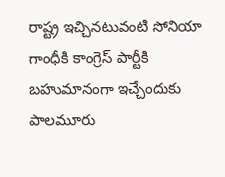రాష్ట్ర ఇచ్చినటువంటి సోనియా గాంధీకి కాంగ్రెస్ పార్టీకి బహుమానంగా ఇచ్చేందుకు పాలమూరు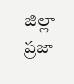జిల్లా ప్రజా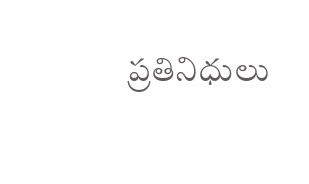ప్రతినిధులు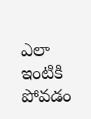ఎలా ఇంటికి పోవడం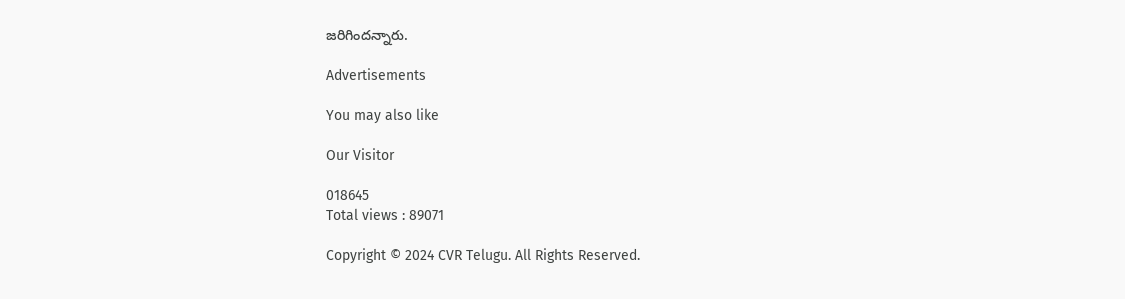జరిగిందన్నారు.

Advertisements

You may also like

Our Visitor

018645
Total views : 89071

Copyright © 2024 CVR Telugu. All Rights Reserved.